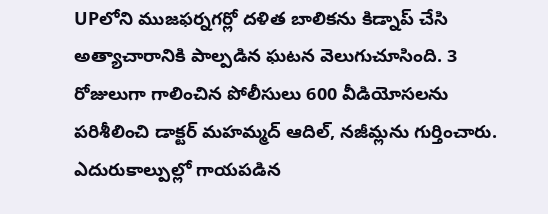UPలోని ముజఫర్నగర్లో దళిత బాలికను కిడ్నాప్ చేసి అత్యాచారానికి పాల్పడిన ఘటన వెలుగుచూసింది. 3 రోజులుగా గాలించిన పోలీసులు 600 వీడియోసలను పరిశీలించి డాక్టర్ మహమ్మద్ ఆదిల్, నజీమ్లను గుర్తించారు. ఎదురుకాల్పుల్లో గాయపడిన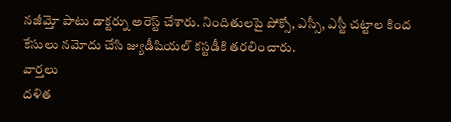నజీమ్తో పాటు డాక్టర్ను అరెస్ట్ చేశారు. నిందితులపై పోక్సో, ఎస్సీ, ఎస్టీ చట్టాల కింద కేసులు నమోదు చేసి జ్యుడీషియల్ కస్టడీకి తరలించారు.
వార్తలు
దళిత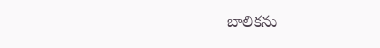బాలికను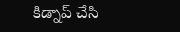కిడ్నాప్ చేసి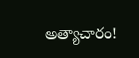అత్యాచారం!